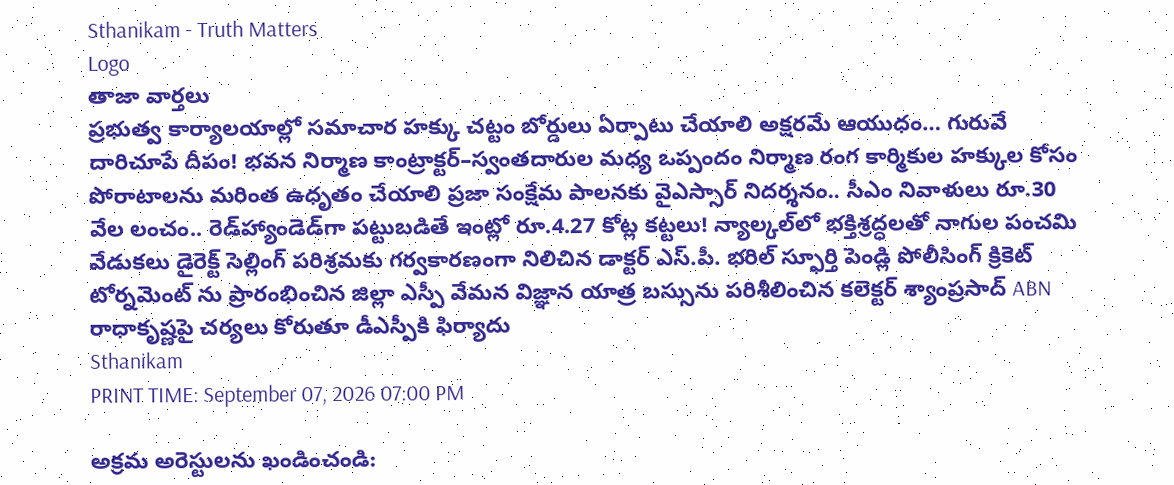Sthanikam - Truth Matters
Logo
తాజా వార్తలు
ప్రభుత్వ కార్యాలయాల్లో సమాచార హక్కు చట్టం బోర్డులు ఏర్పాటు చేయాలి అక్షరమే ఆయుధం… గురువే దారిచూపే దీపం! భవన నిర్మాణ కాంట్రాక్టర్‌–స్వంతదారుల మధ్య ఒప్పందం నిర్మాణ రంగ కార్మికుల హక్కుల కోసం పోరాటాలను మరింత ఉధృతం చేయాలి ప్రజా సంక్షేమ పాలనకు వైఎస్సార్‌ నిదర్శనం.. సీఎం నివాళులు రూ.30 వేల లంచం.. రెడ్‌హ్యాండెడ్‌గా పట్టుబడితే ఇంట్లో రూ.4.27 కోట్ల కట్టలు! న్యాల్కల్‌లో భక్తిశ్రద్ధలతో నాగుల పంచమి వేడుకలు డైరెక్ట్ సెల్లింగ్ పరిశ్రమకు గర్వకారణంగా నిలిచిన డాక్టర్ ఎస్.పీ. భరిల్ స్ఫూర్తి పెండ్లి పోలీసింగ్ క్రికెట్ టోర్నమెంట్ ను ప్రారంభించిన జిల్లా ఎస్పీ వేమన విజ్ఞాన యాత్ర బస్సును పరిశీలించిన కలెక్టర్ శ్యాంప్రసాద్ ABN రాధాకృష్ణపై చర్యలు కోరుతూ డీఎస్పీకి ఫిర్యాదు
Sthanikam
PRINT TIME: September 07, 2026 07:00 PM

అక్రమ అరెస్టులను ఖండించండి: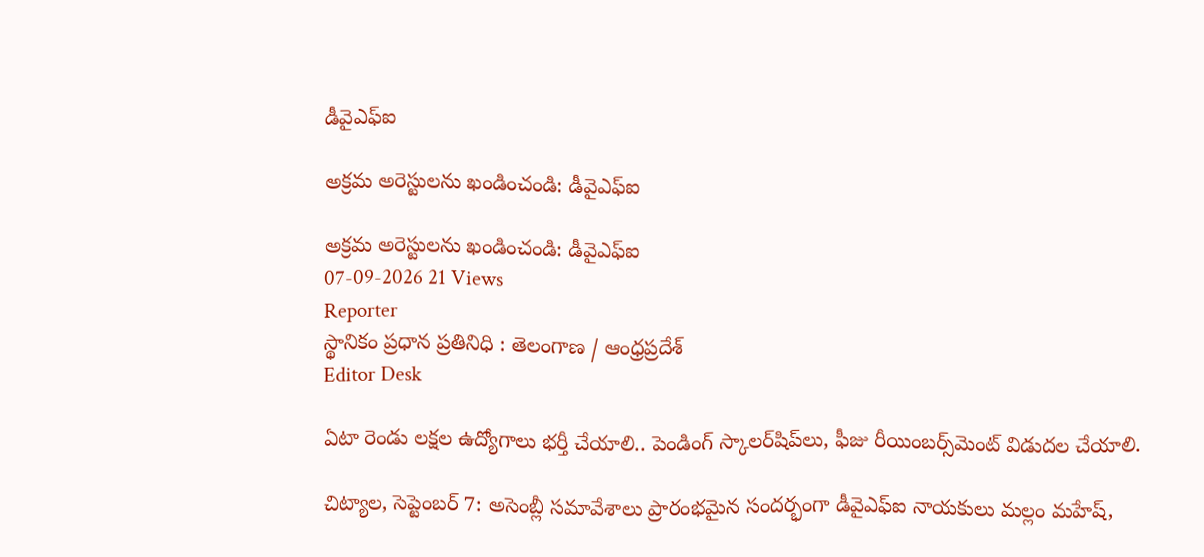డీవైఎఫ్‌ఐ

అక్రమ అరెస్టులను ఖండించండి: డీవైఎఫ్‌ఐ

అక్రమ అరెస్టులను ఖండించండి: డీవైఎఫ్‌ఐ
07-09-2026 21 Views
Reporter
స్థానికం ప్రధాన ప్రతినిధి : తెలంగాణ / ఆంధ్రప్రదేశ్
Editor Desk

ఏటా రెండు లక్షల ఉద్యోగాలు భర్తీ చేయాలి.. పెండింగ్‌ స్కాలర్‌షిప్‌లు, ఫీజు రీయింబర్స్‌మెంట్‌ విడుదల చేయాలి.

చిట్యాల, సెప్టెంబర్‌ 7: అసెంబ్లీ సమావేశాలు ప్రారంభమైన సందర్భంగా డీవైఎఫ్‌ఐ నాయకులు మల్లం మహేష్,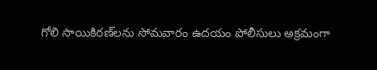గోలి సాయికిరణ్‌లను సోమవారం ఉదయం పోలీసులు అక్రమంగా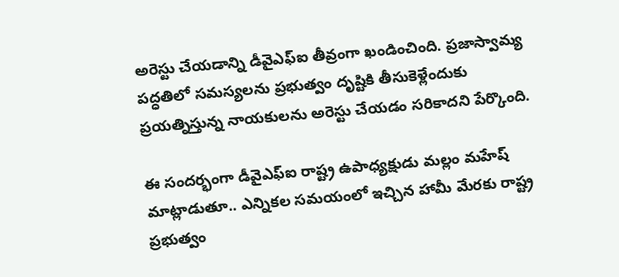అరెస్టు చేయడాన్ని డీవైఎఫ్‌ఐ తీవ్రంగా ఖండించింది. ప్రజాస్వామ్య పద్ధతిలో సమస్యలను ప్రభుత్వం దృష్టికి తీసుకెళ్లేందుకు ప్రయత్నిస్తున్న నాయకులను అరెస్టు చేయడం సరికాదని పేర్కొంది.

ఈ సందర్భంగా డీవైఎఫ్‌ఐ రాష్ట్ర ఉపాధ్యక్షుడు మల్లం మహేష్ మాట్లాడుతూ.. ఎన్నికల సమయంలో ఇచ్చిన హామీ మేరకు రాష్ట్ర ప్రభుత్వం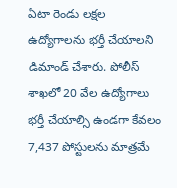ఏటా రెండు లక్షల ఉద్యోగాలను భర్తీ చేయాలని డిమాండ్ చేశారు. పోలీస్‌ శాఖలో 20 వేల ఉద్యోగాలు భర్తీ చేయాల్సి ఉండగా కేవలం 7,437 పోస్టులను మాత్రమే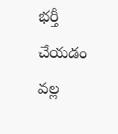భర్తీ చేయడం వల్ల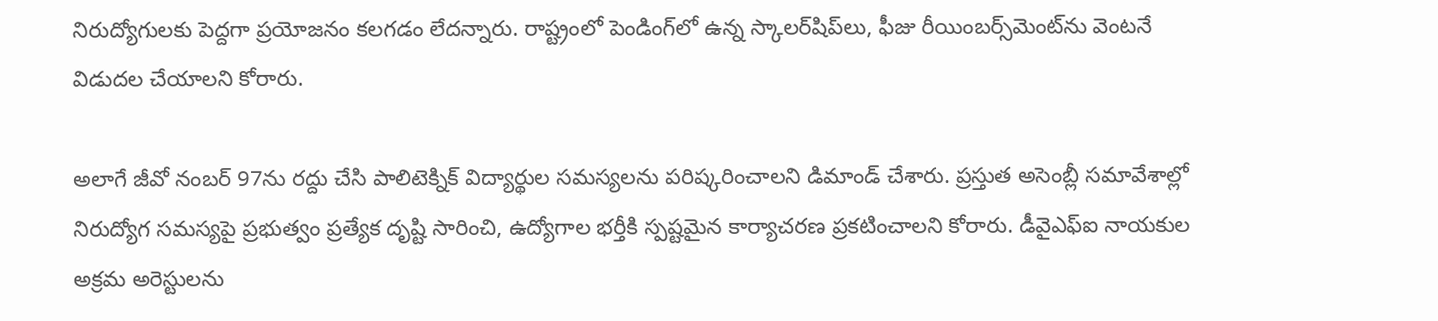నిరుద్యోగులకు పెద్దగా ప్రయోజనం కలగడం లేదన్నారు. రాష్ట్రంలో పెండింగ్‌లో ఉన్న స్కాలర్‌షిప్‌లు, ఫీజు రీయింబర్స్‌మెంట్‌ను వెంటనే విడుదల చేయాలని కోరారు.

అలాగే జీవో నంబర్‌ 97ను రద్దు చేసి పాలిటెక్నిక్‌ విద్యార్థుల సమస్యలను పరిష్కరించాలని డిమాండ్ చేశారు. ప్రస్తుత అసెంబ్లీ సమావేశాల్లో నిరుద్యోగ సమస్యపై ప్రభుత్వం ప్రత్యేక దృష్టి సారించి, ఉద్యోగాల భర్తీకి స్పష్టమైన కార్యాచరణ ప్రకటించాలని కోరారు. డీవైఎఫ్‌ఐ నాయకుల అక్రమ అరెస్టులను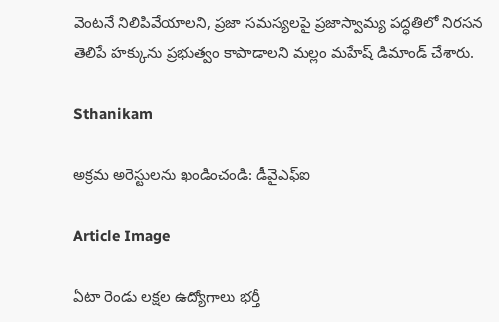వెంటనే నిలిపివేయాలని, ప్రజా సమస్యలపై ప్రజాస్వామ్య పద్ధతిలో నిరసన తెలిపే హక్కును ప్రభుత్వం కాపాడాలని మల్లం మహేష్ డిమాండ్ చేశారు.

Sthanikam

అక్రమ అరెస్టులను ఖండించండి: డీవైఎఫ్‌ఐ

Article Image

ఏటా రెండు లక్షల ఉద్యోగాలు భర్తీ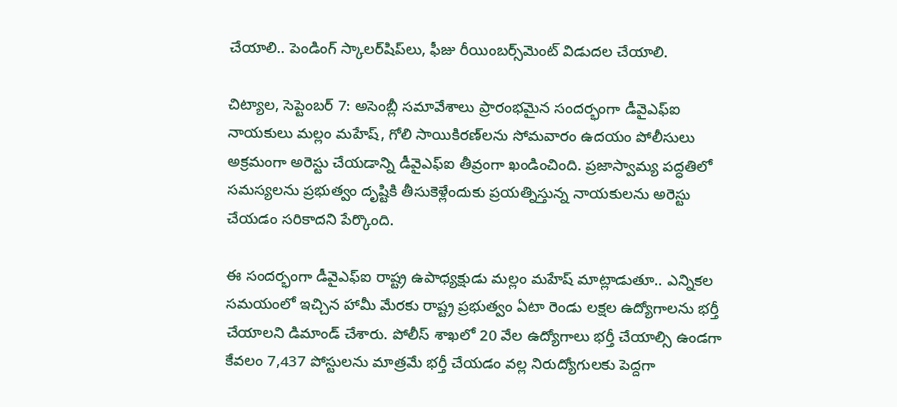చేయాలి.. పెండింగ్‌ స్కాలర్‌షిప్‌లు, ఫీజు రీయింబర్స్‌మెంట్‌ విడుదల చేయాలి.

చిట్యాల, సెప్టెంబర్‌ 7: అసెంబ్లీ సమావేశాలు ప్రారంభమైన సందర్భంగా డీవైఎఫ్‌ఐ నాయకులు మల్లం మహేష్, గోలి సాయికిరణ్‌లను సోమవారం ఉదయం పోలీసులు అక్రమంగా అరెస్టు చేయడాన్ని డీవైఎఫ్‌ఐ తీవ్రంగా ఖండించింది. ప్రజాస్వామ్య పద్ధతిలో సమస్యలను ప్రభుత్వం దృష్టికి తీసుకెళ్లేందుకు ప్రయత్నిస్తున్న నాయకులను అరెస్టు చేయడం సరికాదని పేర్కొంది.

ఈ సందర్భంగా డీవైఎఫ్‌ఐ రాష్ట్ర ఉపాధ్యక్షుడు మల్లం మహేష్ మాట్లాడుతూ.. ఎన్నికల సమయంలో ఇచ్చిన హామీ మేరకు రాష్ట్ర ప్రభుత్వం ఏటా రెండు లక్షల ఉద్యోగాలను భర్తీ చేయాలని డిమాండ్ చేశారు. పోలీస్‌ శాఖలో 20 వేల ఉద్యోగాలు భర్తీ చేయాల్సి ఉండగా కేవలం 7,437 పోస్టులను మాత్రమే భర్తీ చేయడం వల్ల నిరుద్యోగులకు పెద్దగా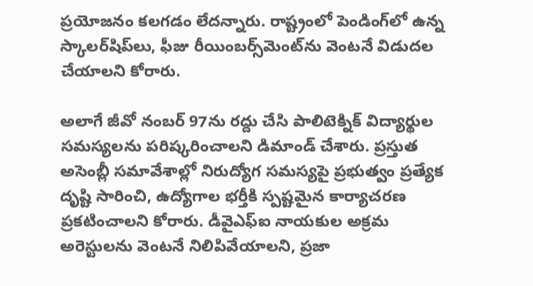ప్రయోజనం కలగడం లేదన్నారు. రాష్ట్రంలో పెండింగ్‌లో ఉన్న స్కాలర్‌షిప్‌లు, ఫీజు రీయింబర్స్‌మెంట్‌ను వెంటనే విడుదల చేయాలని కోరారు.

అలాగే జీవో నంబర్‌ 97ను రద్దు చేసి పాలిటెక్నిక్‌ విద్యార్థుల సమస్యలను పరిష్కరించాలని డిమాండ్ చేశారు. ప్రస్తుత అసెంబ్లీ సమావేశాల్లో నిరుద్యోగ సమస్యపై ప్రభుత్వం ప్రత్యేక దృష్టి సారించి, ఉద్యోగాల భర్తీకి స్పష్టమైన కార్యాచరణ ప్రకటించాలని కోరారు. డీవైఎఫ్‌ఐ నాయకుల అక్రమ అరెస్టులను వెంటనే నిలిపివేయాలని, ప్రజా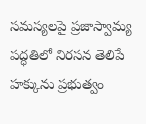సమస్యలపై ప్రజాస్వామ్య పద్ధతిలో నిరసన తెలిపే హక్కును ప్రభుత్వం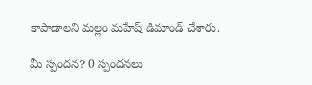కాపాడాలని మల్లం మహేష్ డిమాండ్ చేశారు.

మీ స్పందన? 0 స్పందనలు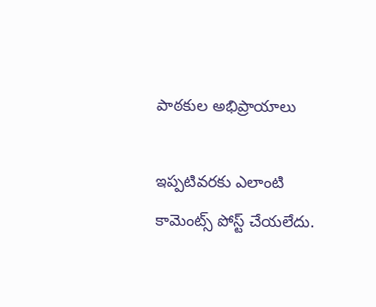పాఠకుల అభిప్రాయాలు

ఇప్పటివరకు ఎలాంటి కామెంట్స్ పోస్ట్ చేయలేదు.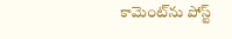కామెంట్‌ను పోస్ట్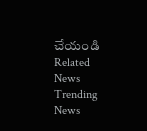చేయండి
Related News
Trending News